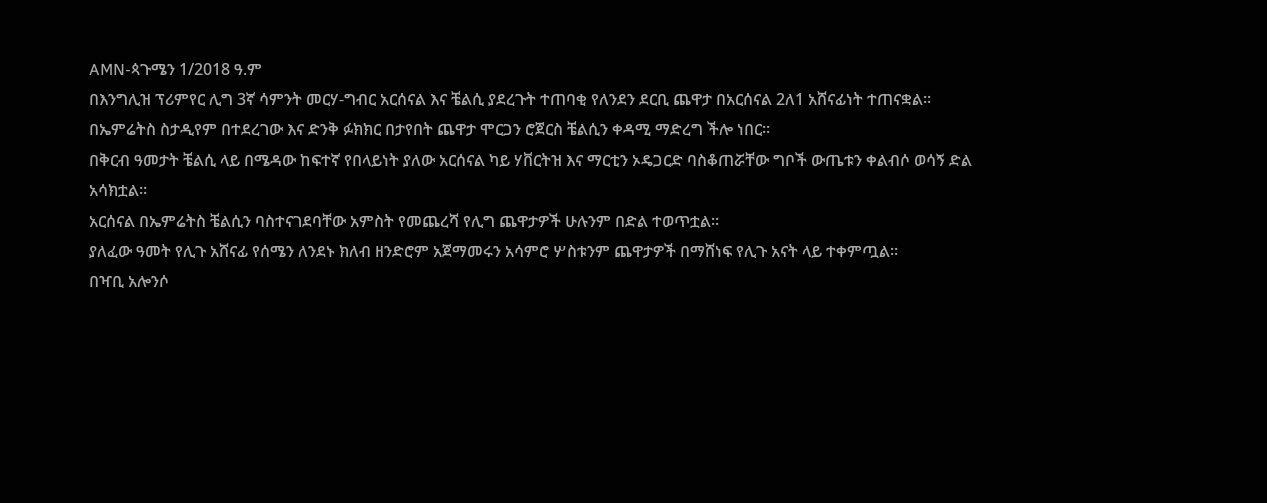AMN-ጳጉሜን 1/2018 ዓ.ም
በእንግሊዝ ፕሪምየር ሊግ 3ኛ ሳምንት መርሃ-ግብር አርሰናል እና ቼልሲ ያደረጉት ተጠባቂ የለንደን ደርቢ ጨዋታ በአርሰናል 2ለ1 አሸናፊነት ተጠናቋል።
በኤምሬትስ ስታዲየም በተደረገው እና ድንቅ ፉክክር በታየበት ጨዋታ ሞርጋን ሮጀርስ ቼልሲን ቀዳሚ ማድረግ ችሎ ነበር።
በቅርብ ዓመታት ቼልሲ ላይ በሜዳው ከፍተኛ የበላይነት ያለው አርሰናል ካይ ሃቨርትዝ እና ማርቲን ኦዴጋርድ ባስቆጠሯቸው ግቦች ውጤቱን ቀልብሶ ወሳኝ ድል አሳክቷል።
አርሰናል በኤምሬትስ ቼልሲን ባስተናገደባቸው አምስት የመጨረሻ የሊግ ጨዋታዎች ሁሉንም በድል ተወጥቷል።
ያለፈው ዓመት የሊጉ አሸናፊ የሰሜን ለንደኑ ክለብ ዘንድሮም አጀማመሩን አሳምሮ ሦስቱንም ጨዋታዎች በማሸነፍ የሊጉ አናት ላይ ተቀምጧል።
በዣቢ አሎንሶ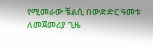የሚመራው ቼልሲ በውድድር ዓመቱ ለመጀመሪያ ጊዜ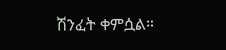ሽንፈት ቀምሷል።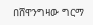በሸዋንግዛው ግርማ